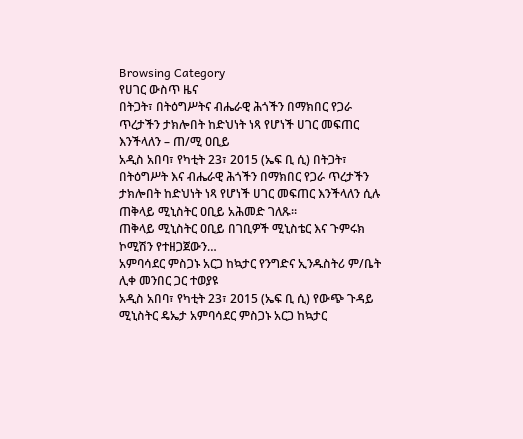Browsing Category
የሀገር ውስጥ ዜና
በትጋት፣ በትዕግሥትና ብሔራዊ ሕጎችን በማክበር የጋራ ጥረታችን ታክሎበት ከድህነት ነጻ የሆነች ሀገር መፍጠር እንችላለን – ጠ/ሚ ዐቢይ
አዲስ አበባ፣ የካቲት 23፣ 2015 (ኤፍ ቢ ሲ) በትጋት፣ በትዕግሥት እና ብሔራዊ ሕጎችን በማክበር የጋራ ጥረታችን ታክሎበት ከድህነት ነጻ የሆነች ሀገር መፍጠር እንችላለን ሲሉ ጠቅላይ ሚኒስትር ዐቢይ አሕመድ ገለጹ።
ጠቅላይ ሚኒስትር ዐቢይ በገቢዎች ሚኒስቴር እና ጉምሩክ ኮሚሽን የተዘጋጀውን…
አምባሳደር ምስጋኑ አርጋ ከኳታር የንግድና ኢንዱስትሪ ም/ቤት ሊቀ መንበር ጋር ተወያዩ
አዲስ አበባ፣ የካቲት 23፣ 2015 (ኤፍ ቢ ሲ) የውጭ ጉዳይ ሚኒስትር ዴኤታ አምባሳደር ምስጋኑ አርጋ ከኳታር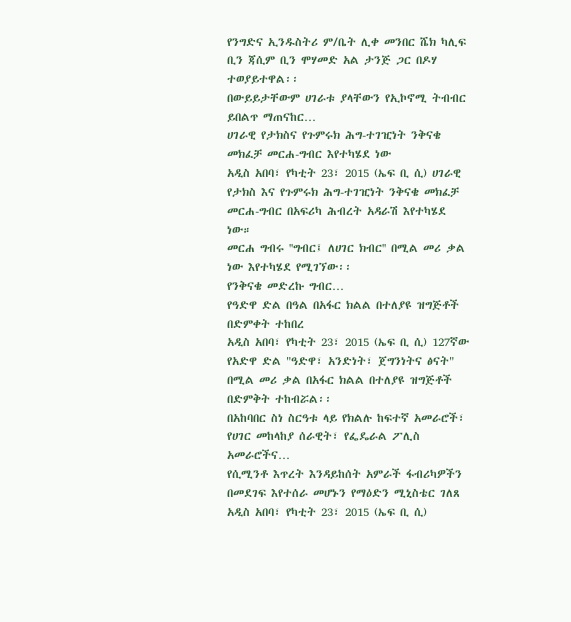የንግድና ኢንዱስትሪ ም/ቤት ሊቀ መንበር ሼክ ካሊፍ ቢን ጃሲም ቢን ሞሃመድ አል ታንጅ ጋር በዶሃ ተወያይተዋል፡፡
በውይይታቸውም ሀገራቱ ያላቸውን የኢኮኖሚ ትብብር ይበልጥ ማጠናከር…
ሀገራዊ የታክስና የጉምሩክ ሕግ-ተገዢነት ንቅናቄ መክፈቻ መርሐ-ግብር እየተካሄደ ነው
አዲስ አበባ፣ የካቲት 23፣ 2015 (ኤፍ ቢ ሲ) ሀገራዊ የታክስ እና የጉምሩክ ሕግ-ተገዢነት ንቅናቄ መክፈቻ መርሐ-ግብር በአፍሪካ ሕብረት አዳራሽ እየተካሄደ ነው።
መርሐ ግብሩ ''ግብር፤ ለሀገር ክብር'' በሚል መሪ ቃል ነው እየተካሄደ የሚገኘው፡፡
የንቅናቄ መድረኩ ግብር…
የዓድዋ ድል በዓል በአፋር ክልል በተለያዩ ዝግጅቶች በድምቀት ተከበረ
አዲስ አበባ፣ የካቲት 23፣ 2015 (ኤፍ ቢ ሲ) 127ኛው የአድዋ ድል "ዓድዋ፣ አንድነት፣ ጀግንነትና ፅናት" በሚል መሪ ቃል በአፋር ክልል በተለያዩ ዝግጅቶች በድምቅት ተከብሯል፡፡
በአከባበር ስነ ስርዓቱ ላይ የክልሉ ከፍተኛ አመራሮች፣ የሀገር መከላከያ ሰራዊት፣ የፌዴራል ፖሊስ አመራሮችና…
የሲሚንቶ እጥረት እንዳይከሰት አምራች ፋብሪካዎችን በመደገፍ እየተሰራ መሆኑን የማዕድን ሚኒስቴር ገለጸ
አዲስ አበባ፣ የካቲት 23፣ 2015 (ኤፍ ቢ ሲ)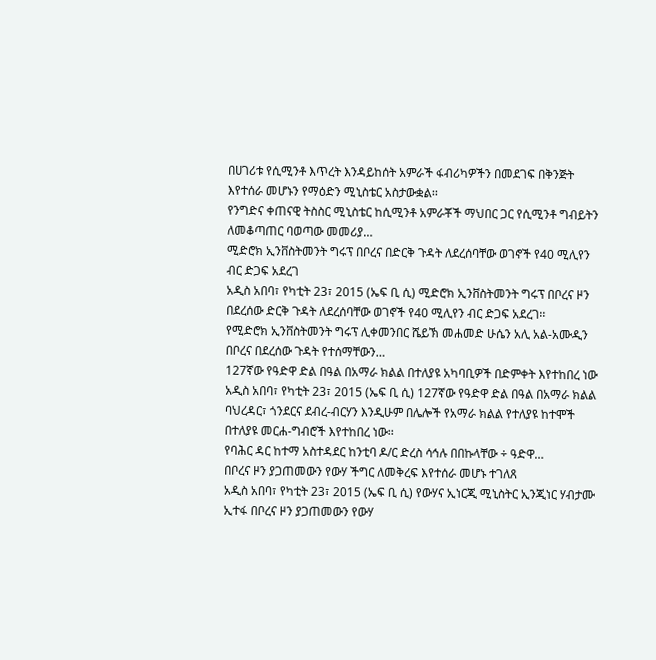በሀገሪቱ የሲሚንቶ እጥረት እንዳይከሰት አምራች ፋብሪካዎችን በመደገፍ በቅንጅት እየተሰራ መሆኑን የማዕድን ሚኒስቴር አስታውቋል፡፡
የንግድና ቀጠናዊ ትስስር ሚኒስቴር ከሲሚንቶ አምራቾች ማህበር ጋር የሲሚንቶ ግብይትን ለመቆጣጠር ባወጣው መመሪያ…
ሚድሮክ ኢንቨስትመንት ግሩፕ በቦረና በድርቅ ጉዳት ለደረሰባቸው ወገኖች የ40 ሚሊየን ብር ድጋፍ አደረገ
አዲስ አበባ፣ የካቲት 23፣ 2015 (ኤፍ ቢ ሲ) ሚድሮክ ኢንቨስትመንት ግሩፕ በቦረና ዞን በደረሰው ድርቅ ጉዳት ለደረሰባቸው ወገኖች የ40 ሚሊየን ብር ድጋፍ አደረገ፡፡
የሚድሮክ ኢንቨስትመንት ግሩፕ ሊቀመንበር ሼይኽ መሐመድ ሁሴን አሊ አል-አሙዲን በቦረና በደረሰው ጉዳት የተሰማቸውን…
127ኛው የዓድዋ ድል በዓል በአማራ ክልል በተለያዩ አካባቢዎች በድምቀት እየተከበረ ነው
አዲስ አበባ፣ የካቲት 23፣ 2015 (ኤፍ ቢ ሲ) 127ኛው የዓድዋ ድል በዓል በአማራ ክልል ባህረዳር፣ ጎንደርና ደብረ-ብርሃን እንዲሁም በሌሎች የአማራ ክልል የተለያዩ ከተሞች በተለያዩ መርሐ-ግብሮች እየተከበረ ነው፡፡
የባሕር ዳር ከተማ አስተዳደር ከንቲባ ዶ/ር ድረስ ሳኅሉ በበኩላቸው ÷ ዓድዋ…
በቦረና ዞን ያጋጠመውን የውሃ ችግር ለመቅረፍ እየተሰራ መሆኑ ተገለጸ
አዲስ አበባ፣ የካቲት 23፣ 2015 (ኤፍ ቢ ሲ) የውሃና ኢነርጂ ሚኒስትር ኢንጂነር ሃብታሙ ኢተፋ በቦረና ዞን ያጋጠመውን የውሃ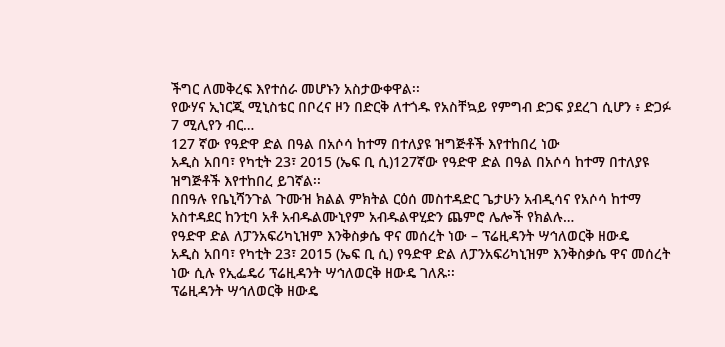ችግር ለመቅረፍ እየተሰራ መሆኑን አስታውቀዋል፡፡
የውሃና ኢነርጂ ሚኒስቴር በቦረና ዞን በድርቅ ለተጎዱ የአስቸኳይ የምግብ ድጋፍ ያደረገ ሲሆን ፥ ድጋፉ 7 ሚሊየን ብር…
127 ኛው የዓድዋ ድል በዓል በአሶሳ ከተማ በተለያዩ ዝግጅቶች እየተከበረ ነው
አዲስ አበባ፣ የካቲት 23፣ 2015 (ኤፍ ቢ ሲ)127ኛው የዓድዋ ድል በዓል በአሶሳ ከተማ በተለያዩ ዝግጅቶች እየተከበረ ይገኛል፡፡
በበዓሉ የቤኒሻንጉል ጉሙዝ ክልል ምክትል ርዕሰ መስተዳድር ጌታሁን አብዲሳና የአሶሳ ከተማ አስተዳደር ከንቲባ አቶ አብዱልሙኒየም አብዱልዋሂድን ጨምሮ ሌሎች የክልሉ…
የዓድዋ ድል ለፓንአፍሪካኒዝም እንቅስቃሴ ዋና መሰረት ነው – ፕሬዚዳንት ሣኅለወርቅ ዘውዴ
አዲስ አበባ፣ የካቲት 23፣ 2015 (ኤፍ ቢ ሲ) የዓድዋ ድል ለፓንአፍሪካኒዝም እንቅስቃሴ ዋና መሰረት ነው ሲሉ የኢፌዴሪ ፕሬዚዳንት ሣኅለወርቅ ዘውዴ ገለጹ፡፡
ፕሬዚዳንት ሣኅለወርቅ ዘውዴ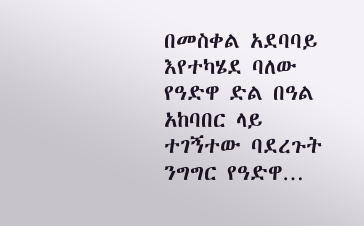በመስቀል አደባባይ እየተካሄደ ባለው የዓድዋ ድል በዓል አከባበር ላይ ተገኝተው ባደረጉት ንግግር የዓድዋ…